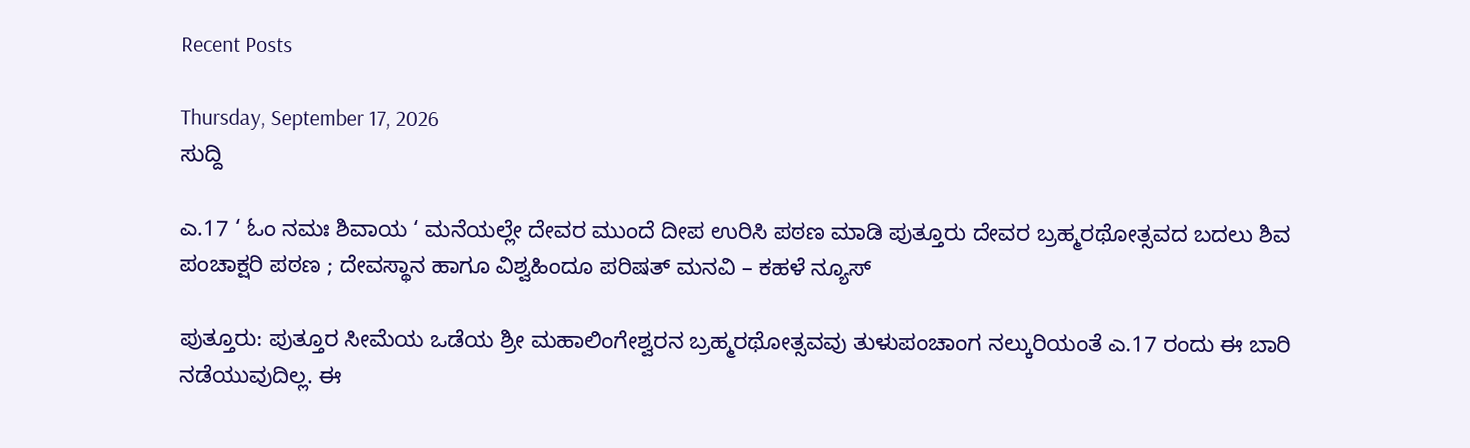Recent Posts

Thursday, September 17, 2026
ಸುದ್ದಿ

ಎ.17 ‘ ಓಂ ನಮಃ ಶಿವಾಯ ‘ ಮನೆಯಲ್ಲೇ ದೇವರ ಮುಂದೆ ದೀಪ ಉರಿಸಿ ಪಠಣ ಮಾಡಿ ಪುತ್ತೂರು ದೇವರ ಬ್ರಹ್ಮರಥೋತ್ಸವದ ಬದಲು ಶಿವ ಪಂಚಾಕ್ಷರಿ ಪಠಣ ; ದೇವಸ್ಥಾನ ಹಾಗೂ ವಿಶ್ವಹಿಂದೂ ಪರಿಷತ್ ಮನವಿ – ಕಹಳೆ ನ್ಯೂಸ್

ಪುತ್ತೂರು: ಪುತ್ತೂರ ಸೀಮೆಯ ಒಡೆಯ ಶ್ರೀ ಮಹಾಲಿಂಗೇಶ್ವರನ ಬ್ರಹ್ಮರಥೋತ್ಸವವು ತುಳುಪಂಚಾಂಗ ನಲ್ಕುರಿಯಂತೆ ಎ.17 ರಂದು ಈ ಬಾರಿ ನಡೆಯುವುದಿಲ್ಲ. ಈ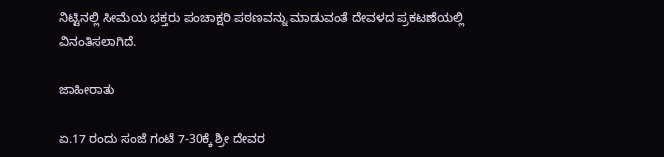ನಿಟ್ಟಿನಲ್ಲಿ ಸೀಮೆಯ ಭಕ್ತರು ಪಂಚಾಕ್ಷರಿ ಪಠಣವನ್ನು ಮಾಡುವಂತೆ ದೇವಳದ ಪ್ರಕಟಣೆಯಲ್ಲಿ ವಿನಂತಿಸಲಾಗಿದೆ.

ಜಾಹೀರಾತು

ಏ.17 ರಂದು ಸಂಜೆ ಗಂಟೆ 7-30ಕ್ಕೆ ಶ್ರೀ ದೇವರ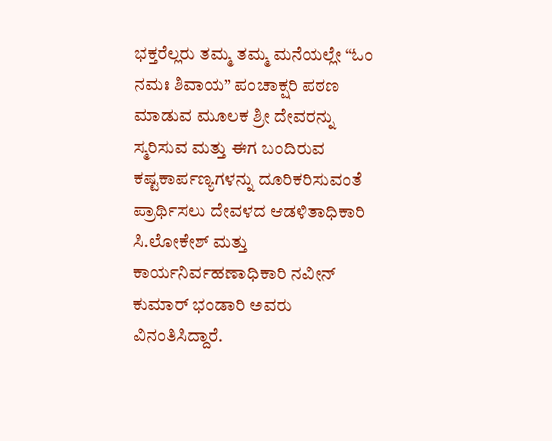ಭಕ್ತರೆಲ್ಲರು ತಮ್ಮ ತಮ್ಮ ಮನೆಯಲ್ಲೇ “ಓಂ ನಮಃ ಶಿವಾಯ” ಪಂಚಾಕ್ಷರಿ ಪಠಣ ಮಾಡುವ ಮೂಲಕ ಶ್ರೀ ದೇವರನ್ನು ಸ್ಮರಿಸುವ ಮತ್ತು ಈಗ ಬಂದಿರುವ ಕಷ್ಟಕಾರ್ಪಣ್ಯಗಳನ್ನು ದೂರಿಕರಿಸುವಂತೆ ಪ್ರಾರ್ಥಿಸಲು ದೇವಳದ ಆಡಳಿತಾಧಿಕಾರಿ ಸಿ.ಲೋಕೇಶ್ ಮತ್ತು ಕಾರ್ಯನಿರ್ವಹಣಾಧಿಕಾರಿ ನವೀನ್ ಕುಮಾರ್ ಭಂಡಾರಿ ಅವರು ವಿನಂತಿಸಿದ್ದಾರೆ.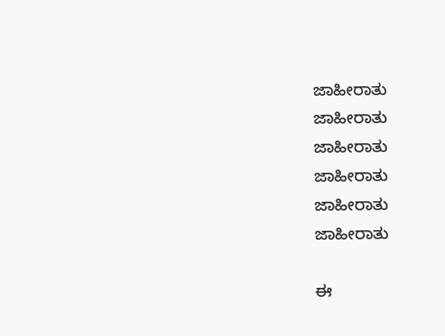ಜಾಹೀರಾತು
ಜಾಹೀರಾತು
ಜಾಹೀರಾತು
ಜಾಹೀರಾತು
ಜಾಹೀರಾತು
ಜಾಹೀರಾತು

ಈ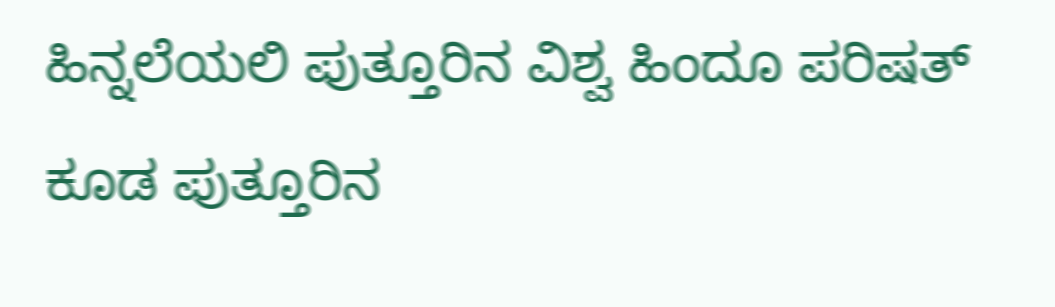ಹಿನ್ನಲೆಯಲಿ ಪುತ್ತೂರಿನ ವಿಶ್ವ ಹಿಂದೂ ಪರಿಷತ್ ಕೂಡ ಪುತ್ತೂರಿನ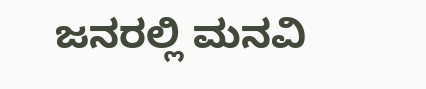ಜನರಲ್ಲಿ ಮನವಿ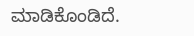ಮಾಡಿಕೊಂಡಿದೆ.